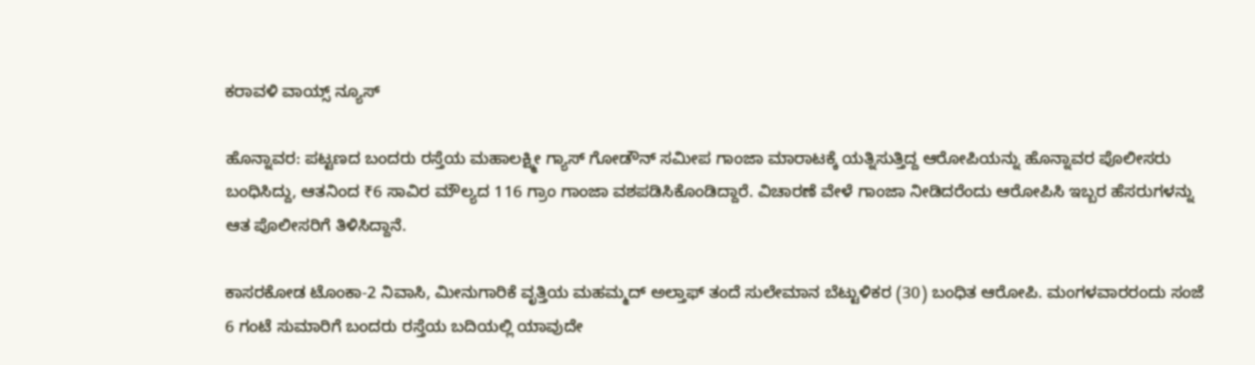ಕರಾವಳಿ ವಾಯ್ಸ್ ನ್ಯೂಸ್

ಹೊನ್ನಾವರ: ಪಟ್ಟಣದ ಬಂದರು ರಸ್ತೆಯ ಮಹಾಲಕ್ಷ್ಮೀ ಗ್ಯಾಸ್ ಗೋಡೌನ್ ಸಮೀಪ ಗಾಂಜಾ ಮಾರಾಟಕ್ಕೆ ಯತ್ನಿಸುತ್ತಿದ್ದ ಆರೋಪಿಯನ್ನು ಹೊನ್ನಾವರ ಪೊಲೀಸರು ಬಂಧಿಸಿದ್ದು, ಆತನಿಂದ ₹6 ಸಾವಿರ ಮೌಲ್ಯದ 116 ಗ್ರಾಂ ಗಾಂಜಾ ವಶಪಡಿಸಿಕೊಂಡಿದ್ದಾರೆ. ವಿಚಾರಣೆ ವೇಳೆ ಗಾಂಜಾ ನೀಡಿದರೆಂದು ಆರೋಪಿಸಿ ಇಬ್ಬರ ಹೆಸರುಗಳನ್ನು ಆತ ಪೊಲೀಸರಿಗೆ ತಿಳಿಸಿದ್ದಾನೆ.

ಕಾಸರಕೋಡ ಟೊಂಕಾ-2 ನಿವಾಸಿ, ಮೀನುಗಾರಿಕೆ ವೃತ್ತಿಯ ಮಹಮ್ಮದ್ ಅಲ್ತಾಫ್ ತಂದೆ ಸುಲೇಮಾನ ಬೆಟ್ಟುಳಿಕರ (30) ಬಂಧಿತ ಆರೋಪಿ. ಮಂಗಳವಾರರಂದು ಸಂಜೆ 6 ಗಂಟೆ ಸುಮಾರಿಗೆ ಬಂದರು ರಸ್ತೆಯ ಬದಿಯಲ್ಲಿ ಯಾವುದೇ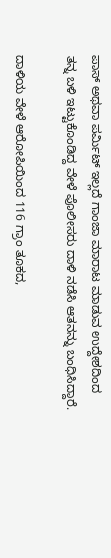ಪಾಸ್ ಅಥವಾ ಪರ್ಮಿಟ್ ಇಲ್ಲದೆ ಗಾಂಜಾ ಮಾರಾಟ ಮಾಡುವ ಉದ್ದೇಶದಿಂದ ತನ್ನ ಬಳಿ ಇಟ್ಟುಕೊಂಡಿದ್ದ ವೇಳೆ ಪೊಲೀಸರು ದಾಳಿ ನಡೆಸಿ ಆತನನ್ನು ಬಂಧಿಸಿದ್ದಾರೆ.

ದಾಳಿಯ ವೇಳೆ ಆರೋಪಿಯಿಂದ 116 ಗ್ರಾಂ ತೂಕದ,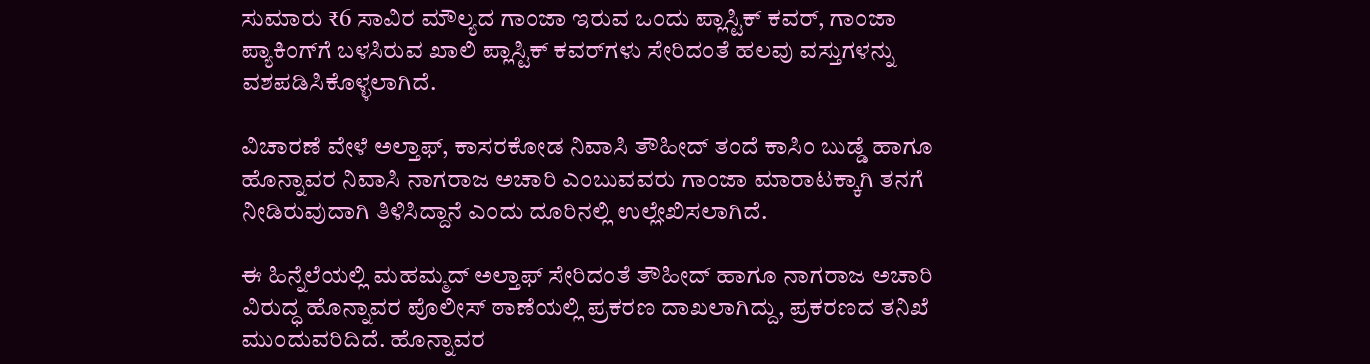ಸುಮಾರು ₹6 ಸಾವಿರ ಮೌಲ್ಯದ ಗಾಂಜಾ ಇರುವ ಒಂದು ಪ್ಲಾಸ್ಟಿಕ್ ಕವರ್, ಗಾಂಜಾ ಪ್ಯಾಕಿಂಗ್‌ಗೆ ಬಳಸಿರುವ ಖಾಲಿ ಪ್ಲಾಸ್ಟಿಕ್ ಕವರ್‌ಗಳು ಸೇರಿದಂತೆ ಹಲವು ವಸ್ತುಗಳನ್ನು ವಶಪಡಿಸಿಕೊಳ್ಳಲಾಗಿದೆ.

ವಿಚಾರಣೆ ವೇಳೆ ಅಲ್ತಾಫ್, ಕಾಸರಕೋಡ ನಿವಾಸಿ ತೌಹೀದ್ ತಂದೆ ಕಾಸಿಂ ಬುಡ್ಡೆ ಹಾಗೂ ಹೊನ್ನಾವರ ನಿವಾಸಿ ನಾಗರಾಜ ಅಚಾರಿ ಎಂಬುವವರು ಗಾಂಜಾ ಮಾರಾಟಕ್ಕಾಗಿ ತನಗೆ ನೀಡಿರುವುದಾಗಿ ತಿಳಿಸಿದ್ದಾನೆ ಎಂದು ದೂರಿನಲ್ಲಿ ಉಲ್ಲೇಖಿಸಲಾಗಿದೆ.

ಈ ಹಿನ್ನೆಲೆಯಲ್ಲಿ ಮಹಮ್ಮದ್ ಅಲ್ತಾಫ್ ಸೇರಿದಂತೆ ತೌಹೀದ್ ಹಾಗೂ ನಾಗರಾಜ ಅಚಾರಿ ವಿರುದ್ಧ ಹೊನ್ನಾವರ ಪೊಲೀಸ್ ಠಾಣೆಯಲ್ಲಿ ಪ್ರಕರಣ ದಾಖಲಾಗಿದ್ದು, ಪ್ರಕರಣದ ತನಿಖೆ ಮುಂದುವರಿದಿದೆ. ಹೊನ್ನಾವರ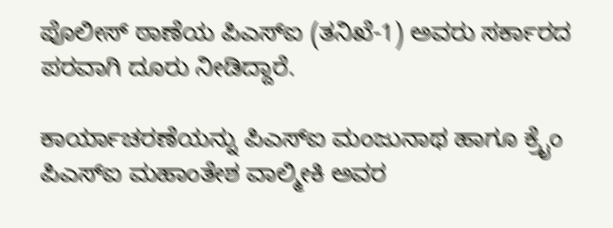ಪೊಲೀಸ್ ಠಾಣೆಯ ಪಿಎಸ್‌ಐ (ತನಿಖೆ-1) ಅವರು ಸರ್ಕಾರದ ಪರವಾಗಿ ದೂರು ನೀಡಿದ್ದಾರೆ.

ಕಾರ್ಯಾಚರಣೆಯನ್ನು ಪಿಎಸ್‌ಐ ಮಂಜುನಾಥ ಹಾಗೂ ಕ್ರೈಂ ಪಿಎಸ್‌ಐ ಮಹಾಂತೇಶ ವಾಲ್ಮೀಕಿ ಅವರ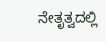ನೇತೃತ್ವದಲ್ಲಿ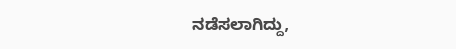ನಡೆಸಲಾಗಿದ್ದು,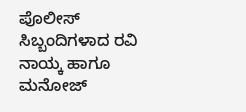ಪೊಲೀಸ್ ಸಿಬ್ಬಂದಿಗಳಾದ ರವಿ ನಾಯ್ಕ ಹಾಗೂ ಮನೋಜ್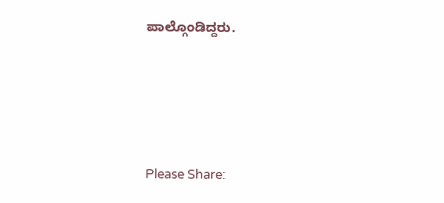ಪಾಲ್ಗೊಂಡಿದ್ದರು.





Please Share: